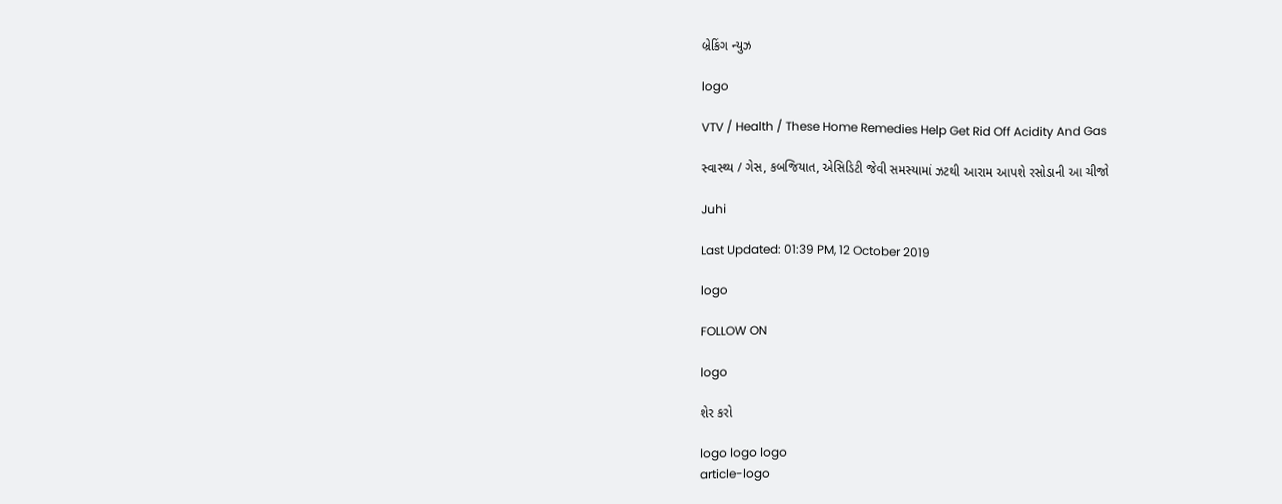બ્રેકિંગ ન્યુઝ

logo

VTV / Health / These Home Remedies Help Get Rid Off Acidity And Gas

સ્વાસ્થ્ય / ગેસ, કબજિયાત, એસિડિટી જેવી સમસ્યામાં ઝટથી આરામ આપશે રસોડાની આ ચીજો

Juhi

Last Updated: 01:39 PM, 12 October 2019

logo

FOLLOW ON

logo

શેર કરો

logo logo logo
article-logo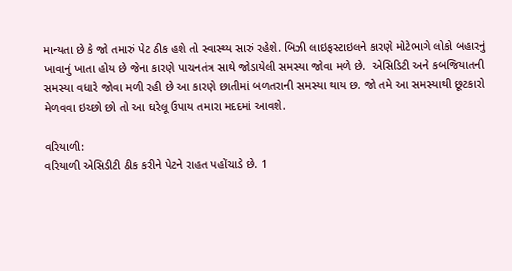માન્યતા છે કે જો તમારું પેટ ઠીક હશે તો સ્વાસ્થ્ય સારું રહેશે. બિઝી લાઇફસ્ટાઇલને કારણે મોટેભાગે લોકો બહારનું ખાવાનું ખાતા હોય છે જેના કારણે પાચનતંત્ર સાથે જોડાયેલી સમસ્યા જોવા મળે છે.  એસિડિટી અને કબજિયાતની સમસ્યા વધારે જોવા મળી રહી છે આ કારણે છાતીમાં બળતરાની સમસ્યા થાય છ. જો તમે આ સમસ્યાથી છૂટકારો મેળવવા ઇચ્છો છો તો આ ઘરેલૂ ઉપાય તમારા મદદમાં આવશે.

વરિયાળી:
વરિયાળી એસિડીટી ઠીક કરીને પેટને રાહત પહોંચાડે છે. 1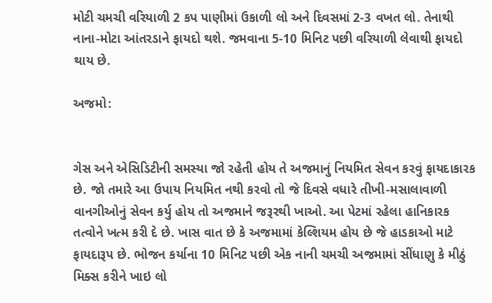મોટી ચમચી વરિયાળી 2 કપ પાણીમાં ઉકાળી લો અને દિવસમાં 2-3 વખત લો. તેનાથી નાના-મોટા આંતરડાને ફાયદો થશે. જમવાના 5-10 મિનિટ પછી વરિયાળી લેવાથી ફાયદો થાય છે.

અજમો:


ગેસ અને એસિડિટીની સમસ્યા જો રહેતી હોય તે અજમાનું નિયમિત સેવન કરવું ફાયદાકારક છે. જો તમારે આ ઉપાય નિયમિત નથી કરવો તો જે દિવસે વધારે તીખી-મસાલાવાળી વાનગીઓનું સેવન કર્યુ હોય તો અજમાને જરૂરથી ખાઓ. આ પેટમાં રહેલા હાનિકારક તત્વોને ખત્મ કરી દે છે. ખાસ વાત છે કે અજમામાં કેલ્શિયમ હોય છે જે હાડકાઓ માટે ફાયદારૂપ છે. ભોજન કર્યાના 10 મિનિટ પછી એક નાની ચમચી અજમામાં સીંધાણુ કે મીઠું મિક્સ કરીને ખાઇ લો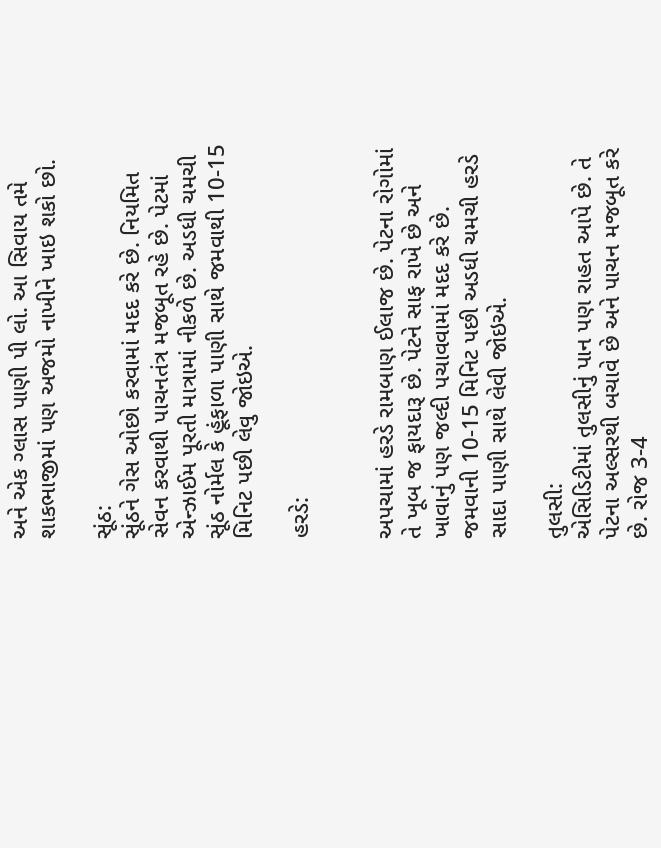અને એક ગ્લાસ પાણી પી લો. આ સિવાય તમે શાકભાજીમાં પણ અજમો નાખીને ખાઇ શકો છો.

સૂંઠ:
સૂંઠને ગેસ ઓછો કરવામાં મદદ કરે છે. નિયમિત સેવન કરવાથી પાચનતંત્ર મજબૂત રહે છે. પેટમાં એન્ઝાઈમ પૂરતી માત્રામાં નીકળે છે. અડધી ચમચી સૂંઠ નોર્મલ કે હૂંફાળા પાણી સાથે જમવાથી 10-15 મિનિટ પછી લેવુ જોઇએ.

હરડે:


અપચામાં હરડે રામબાણ ઈલાજ છે. પેટના રોગોમાં તે ખૂબ જ ફાયદારૂ છે. પેટને સાફ રાખે છે અને ખાવાનું પણ જલ્દી પચાવવામાં મદદ કરે છે. જમવાની 10-15 મિનિટ પછી અડધી ચમચી હરડે સાદા પાણી સાથે લેવી જોઇએ.

તુલસી:
એસિડિટીમાં તુલસીનું પાન પણ રાહત આપે છે. તે પેટના અલ્સરથી બચાવે છે અને પાચન મજબૂત કરે છે. રોજ 3-4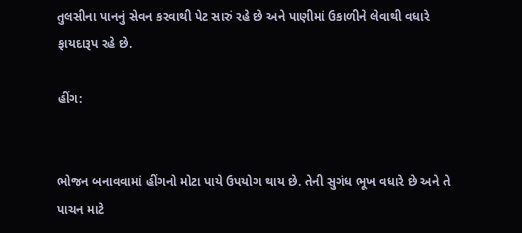તુલસીના પાનનું સેવન કરવાથી પેટ સારું રહે છે અને પાણીમાં ઉકાળીને લેવાથી વધારે ફાયદારૂપ રહે છે.

હીંગ:


ભોજન બનાવવામાં હીંગનો મોટા પાયે ઉપયોગ થાય છે. તેની સુગંધ ભૂખ વધારે છે અને તે પાચન માટે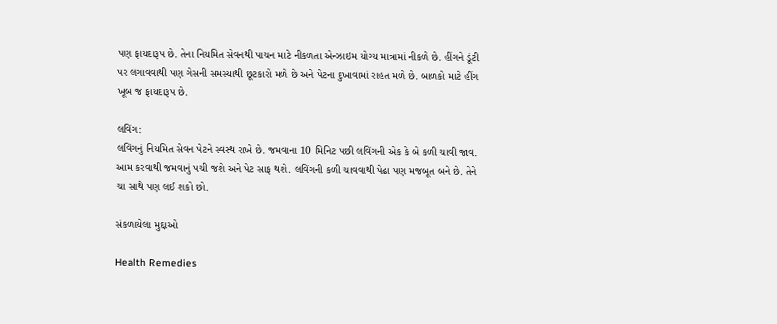પણ ફાયદારૂપ છે. તેના નિયમિત સેવનથી પાચન માટે નીકળતા એન્ઝાઇમ યોગ્ય માત્રામાં નીકળે છે. હીંગને ડૂંટી પર લગાવવાથી પણ ગેસની સમસ્યાથી છૂટકારો મળે છે અને પેટના દુખાવામાં રાહત મળે છે. બાળકો માટે હીંગ ખૂબ જ ફાયદારૂપ છે.

લવિંગ:
લવિંગનું નિયમિત સેવન પેટને સ્વસ્થ રાખે છે. જમવાના 10 મિનિટ પછી લવિંગની એક કે બે કળી ચાવી જાવ. આમ કરવાથી જમવાનું પચી જશે અને પેટ સાફ થશે. લવિંગની કળી ચાવવાથી પેઢા પણ મજબૂત બને છે. તેને ચા સાથે પણ લઈ શકો છો.

સંકળાયેલા મુદ્દાઓ

Health Remedies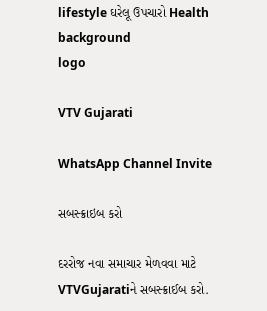lifestyle ઘરેલૂ ઉપચારો Health
background
logo

VTV Gujarati

WhatsApp Channel Invite

સબસ્ક્રાઇબ કરો

દરરોજ નવા સમાચાર મેળવવા માટે VTVGujaratiને સબસ્ક્રાઈબ કરો.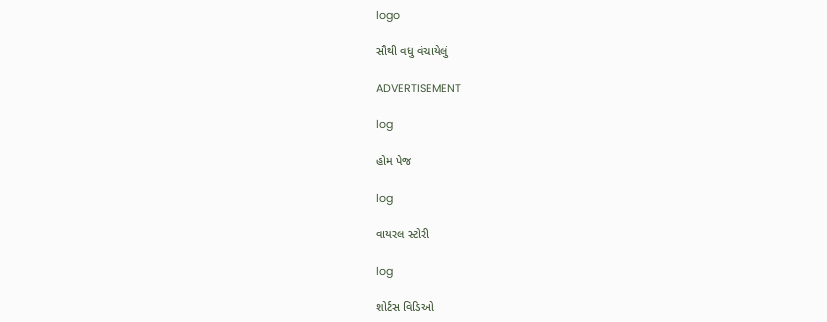logo

સૌથી વધુ વંચાયેલું

ADVERTISEMENT

log

હોમ પેજ

log

વાયરલ સ્ટોરી

log

શોર્ટસ વિડિઓ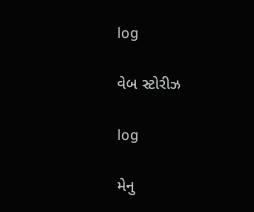log

વેબ સ્ટોરીઝ

log

મેનુ